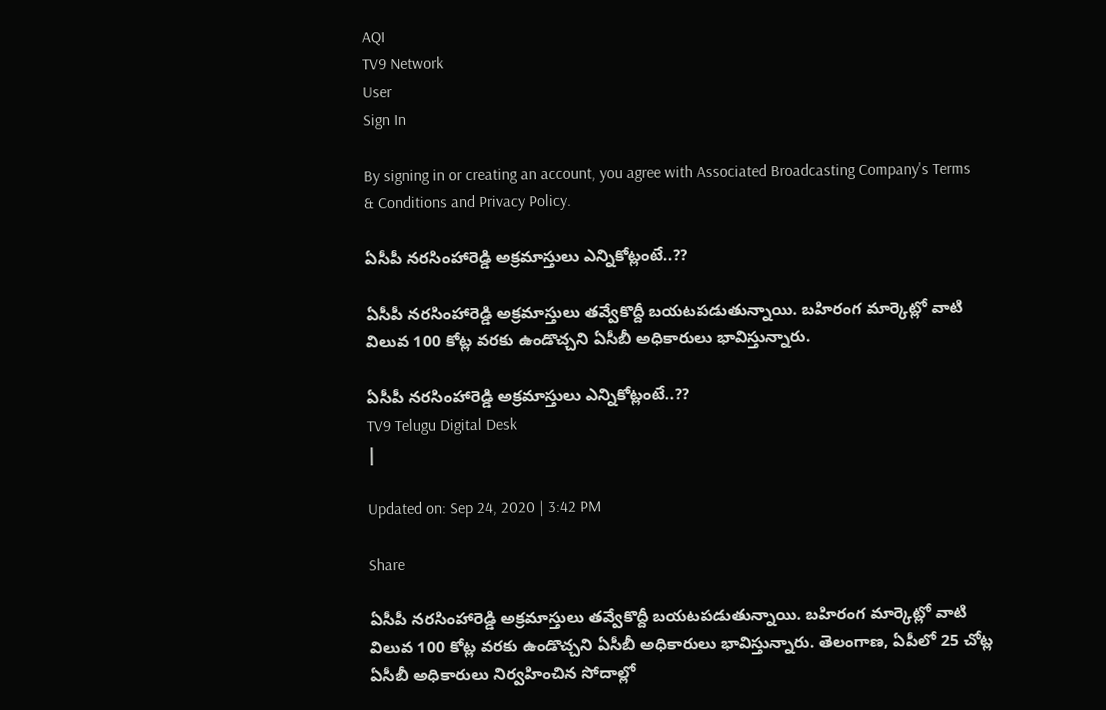AQI
TV9 Network
User
Sign In

By signing in or creating an account, you agree with Associated Broadcasting Company's Terms & Conditions and Privacy Policy.

ఏసీపీ నరసింహారెడ్డి అక్రమాస్తులు ఎన్నికోట్లంటే..??

ఏసీపీ నరసింహారెడ్డి అక్రమాస్తులు తవ్వేకొద్దీ బయటపడుతున్నాయి. బహిరంగ మార్కెట్లో వాటి విలువ 100 కోట్ల వరకు ఉండొచ్చని ఏసీబీ అధికారులు భావిస్తున్నారు.

ఏసీపీ నరసింహారెడ్డి అక్రమాస్తులు ఎన్నికోట్లంటే..??
TV9 Telugu Digital Desk
|

Updated on: Sep 24, 2020 | 3:42 PM

Share

ఏసీపీ నరసింహారెడ్డి అక్రమాస్తులు తవ్వేకొద్దీ బయటపడుతున్నాయి. బహిరంగ మార్కెట్లో వాటి విలువ 100 కోట్ల వరకు ఉండొచ్చని ఏసీబీ అధికారులు భావిస్తున్నారు. తెలంగాణ, ఏపీలో 25 చోట్ల ఏసీబీ అధికారులు నిర్వహించిన సోదాల్లో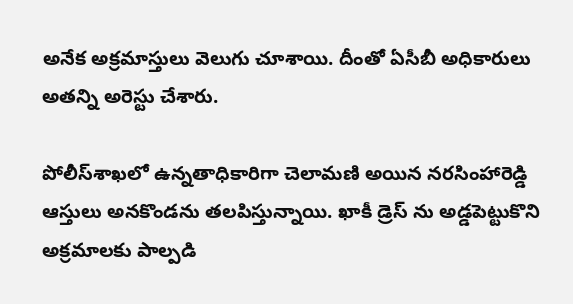అనేక అక్రమాస్తులు వెలుగు చూశాయి. దీంతో ఏసీబీ అధికారులు అతన్ని అరెస్టు చేశారు.

పోలీస్‌శాఖలో ఉన్నతాధికారిగా చెలామణి అయిన నరసింహారెడ్డి ఆస్తులు అనకొండను తలపిస్తున్నాయి. ఖాకీ డ్రెస్ ను అడ్డపెట్టుకొని అక్రమాలకు పాల్పడి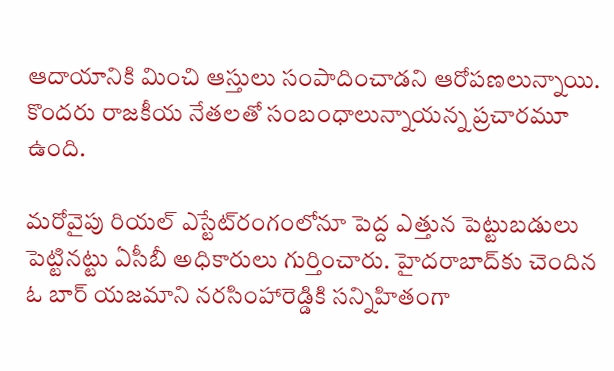ఆదాయానికి మించి ఆస్తులు సంపాదించాడని ఆరోపణలున్నాయి. కొందరు రాజకీయ నేతలతో సంబంధాలున్నాయన్న ప్రచారమూ ఉంది.

మరోవైపు రియల్‌ ఎస్టేట్‌రంగంలోనూ పెద్ద ఎత్తున పెట్టుబడులు పెట్టినట్టు ఏసీబీ అధికారులు గుర్తించారు. హైదరాబాద్‌కు చెందిన ఓ బార్‌ యజమాని నరసింహారెడ్డికి సన్నిహితంగా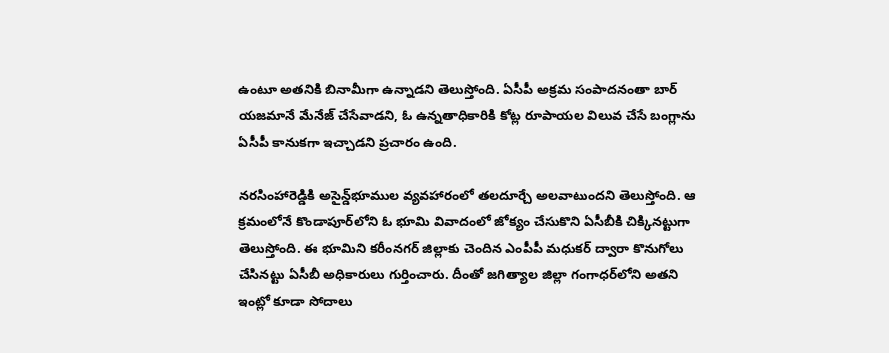ఉంటూ అతనికి బినామీగా ఉన్నాడని తెలుస్తోంది. ఏసీపీ అక్రమ సంపాదనంతా బార్‌ యజమానే మేనేజ్‌ చేసేవాడని, ఓ ఉన్నతాధికారికి కోట్ల రూపాయల విలువ చేసే బంగ్లాను ఏసీపీ కానుకగా ఇచ్చాడని ప్రచారం ఉంది.

నరసింహారెడ్డికి అసైన్డ్‌భూముల వ్యవహారంలో తలదూర్చే అలవాటుందని తెలుస్తోంది. ఆ క్రమంలోనే కొండాపూర్‌లోని ఓ భూమి వివాదంలో జోక్యం చేసుకొని ఏసీబీకి చిక్కినట్టుగా తెలుస్తోంది. ఈ భూమిని కరీంనగర్‌ జిల్లాకు చెందిన ఎంపీపీ మధుకర్‌ ద్వారా కొనుగోలు చేసినట్టు ఏసీబీ అధికారులు గుర్తించారు. దీంతో జగిత్యాల జిల్లా గంగాధర్‌లోని అతని ఇంట్లో కూడా సోదాలు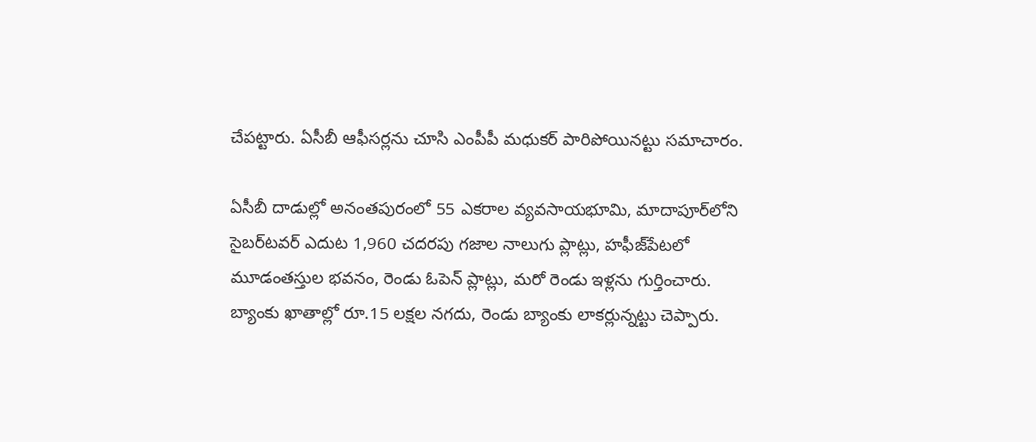చేపట్టారు. ఏసీబీ ఆఫీసర్లను చూసి ఎంపీపీ మధుకర్‌ పారిపోయినట్టు సమాచారం.

ఏసీబీ దాడుల్లో అనంతపురంలో 55 ఎకరాల వ్యవసాయభూమి, మాదాపూర్‌లోని సైబర్‌టవర్‌ ఎదుట 1,960 చదరపు గజాల నాలుగు ప్లాట్లు, హఫీజ్‌పేటలో మూడంతస్తుల భవనం, రెండు ఓపెన్‌ ప్లాట్లు, మరో రెండు ఇళ్లను గుర్తించారు. బ్యాంకు ఖాతాల్లో రూ.15 లక్షల నగదు, రెండు బ్యాంకు లాకర్లున్నట్టు చెప్పారు.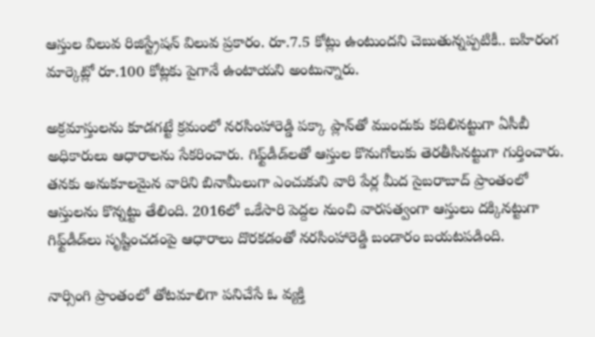ఆస్తుల విలువ రిజిస్ట్రేషన్‌ విలువ ప్రకారం. రూ.7.5 కోట్లు ఉంటుందని చెబుతున్నప్పటికీ.. బహిరంగ మార్కెట్లో రూ.100 కోట్లకు పైగానే ఉంటాయని అంటున్నారు.

అక్రమాస్తులను కూడగట్టే క్రమంలో నరసింహారెడ్డి పక్కా ప్లాన్‌తో ముందుకు కదిలినట్టుగా ఏసీబీ అధికారులు ఆధారాలను సేకరించారు. గిఫ్ట్‌డీడ్‌లతో ఆస్తుల కొనుగోలుకు తెరతీసినట్టుగా గుర్తించారు. తనకు అనుకూలమైన వారిని బినామీలుగా ఎంచుకుని వారి పేర్ల మీద సైబరాబాద్‌ ప్రాంతంలో ఆస్తులను కొన్నట్టు తేలింది. 2016లో ఒకేసారి పెద్దల నుంచి వారసత్వంగా ఆస్తులు దక్కినట్టుగా గిఫ్ట్‌డీడ్‌లు సృష్టించడంపై ఆధారాలు దొరకడంతో నరసింహారెడ్డి బండారం బయటపడింది.

నార్సింగి ప్రాంతంలో తోటమాలిగా పనిచేసే ఓ వ్యక్తి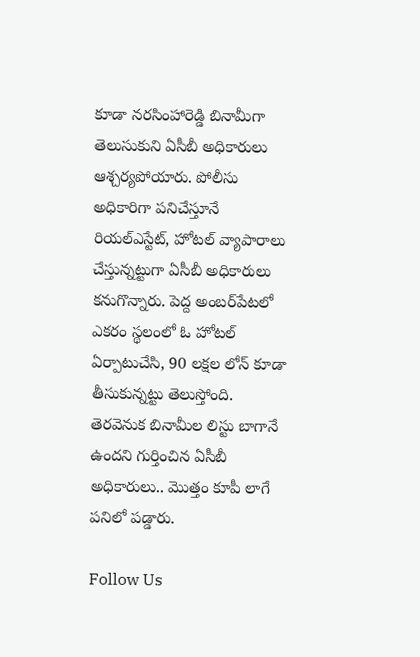కూడా నరసింహారెడ్డి బినామీగా తెలుసుకుని ఏసీబీ అధికారులు ఆశ్చర్యపోయారు. పోలీసు అధికారిగా పనిచేస్తూనే రియల్‌ఎస్టేట్‌, హోటల్‌ వ్యాపారాలు చేస్తున్నట్టుగా ఏసీబీ అధికారులు కనుగొన్నారు. పెద్ద అంబర్‌పేటలో ఎకరం స్థలంలో ఓ హోటల్‌ ఏర్పాటుచేసి, 90 లక్షల లోన్‌ కూడా తీసుకున్నట్టు తెలుస్తోంది. తెరవెనుక బినామీల లిస్టు బాగానే ఉందని గుర్తించిన ఏసీబీ అధికారులు.. మొత్తం కూపీ లాగే పనిలో పడ్డారు.

Follow Us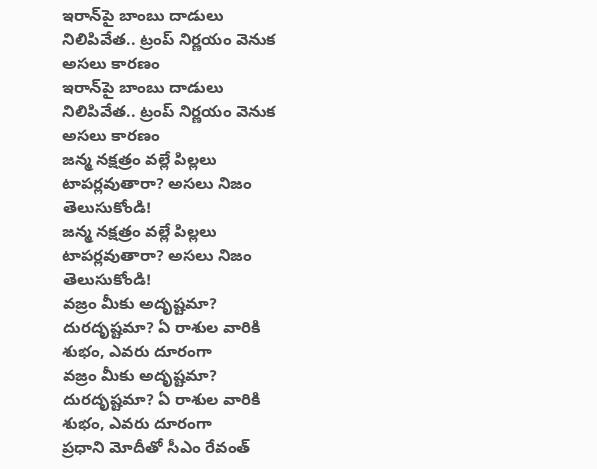ఇరాన్‌పై బాంబు దాడులు నిలిపివేత.. ట్రంప్ నిర్ణయం వెనుక అసలు కారణం
ఇరాన్‌పై బాంబు దాడులు నిలిపివేత.. ట్రంప్ నిర్ణయం వెనుక అసలు కారణం
జన్మ నక్షత్రం వల్లే పిల్లలు టాపర్లవుతారా? అసలు నిజం తెలుసుకోండి!
జన్మ నక్షత్రం వల్లే పిల్లలు టాపర్లవుతారా? అసలు నిజం తెలుసుకోండి!
వజ్రం మీకు అదృష్టమా? దురదృష్టమా? ఏ రాశుల వారికి శుభం, ఎవరు దూరంగా
వజ్రం మీకు అదృష్టమా? దురదృష్టమా? ఏ రాశుల వారికి శుభం, ఎవరు దూరంగా
ప్రధాని మోదీతో సీఎం రేవంత్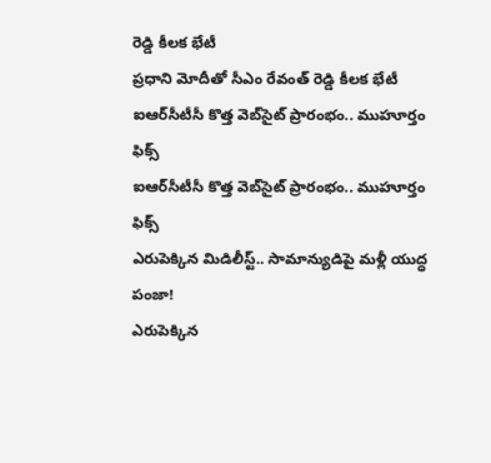రెడ్డి కీలక భేటీ
ప్రధాని మోదీతో సీఎం రేవంత్ రెడ్డి కీలక భేటీ
ఐఆర్‌సీటీసీ కొత్త వెబ్‌సైట్ ప్రారంభం.. ముహూర్తం ఫిక్స్
ఐఆర్‌సీటీసీ కొత్త వెబ్‌సైట్ ప్రారంభం.. ముహూర్తం ఫిక్స్
ఎరుపెక్కిన మిడిలీస్ట్.. సామాన్యుడిపై మళ్లీ యుద్ధ పంజా!
ఎరుపెక్కిన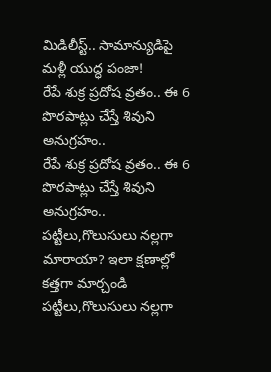మిడిలీస్ట్.. సామాన్యుడిపై మళ్లీ యుద్ధ పంజా!
రేపే శుక్ర ప్రదోష వ్రతం.. ఈ 6 పొరపాట్లు చేస్తే శివుని అనుగ్రహం..
రేపే శుక్ర ప్రదోష వ్రతం.. ఈ 6 పొరపాట్లు చేస్తే శివుని అనుగ్రహం..
పట్టీలు,గొలుసులు నల్లగా మారాయా? ఇలా క్షణాల్లో కత్తగా మార్చండి
పట్టీలు,గొలుసులు నల్లగా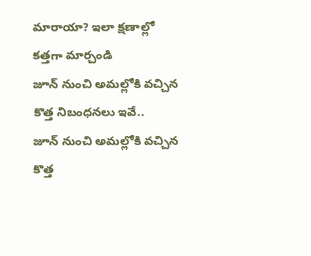మారాయా? ఇలా క్షణాల్లో కత్తగా మార్చండి
జూన్ నుంచి అమల్లోకి వచ్చిన కొత్త నిబంధనలు ఇవే..
జూన్ నుంచి అమల్లోకి వచ్చిన కొత్త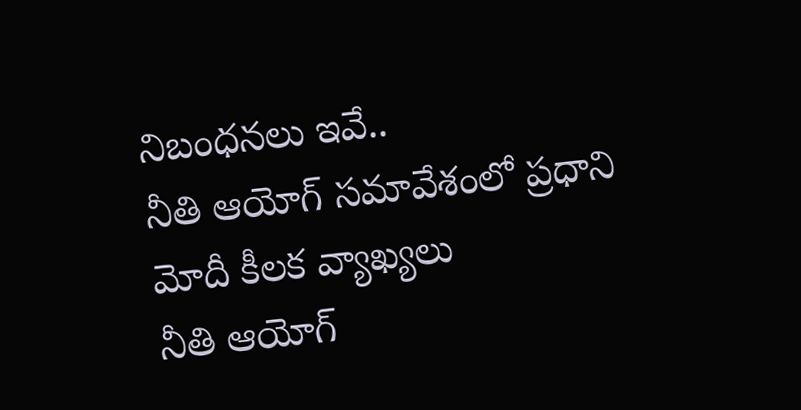నిబంధనలు ఇవే..
నీతి ఆయోగ్‌ సమావేశంలో ప్రధాని మోదీ కీలక వ్యాఖ్యలు
నీతి ఆయోగ్‌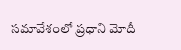సమావేశంలో ప్రధాని మోదీ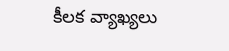కీలక వ్యాఖ్యలు